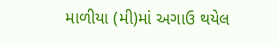માળીયા (મી)માં અગાઉ થયેલ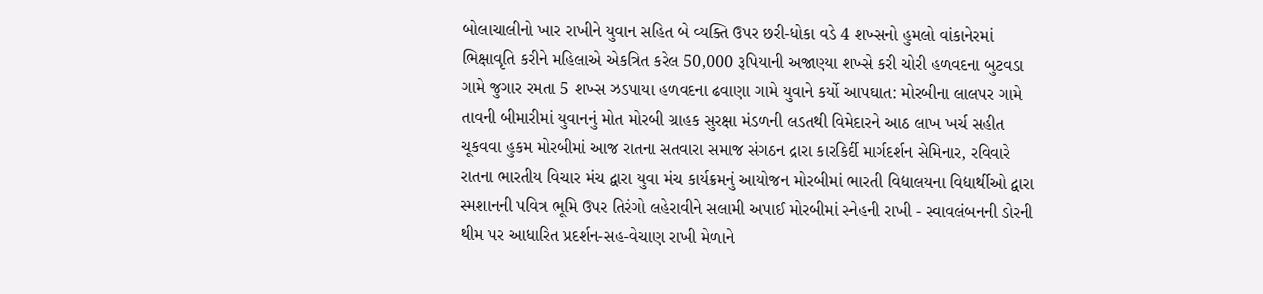બોલાચાલીનો ખાર રાખીને યુવાન સહિત બે વ્યક્તિ ઉપર છરી-ધોકા વડે 4 શખ્સનો હુમલો વાંકાનેરમાં ભિક્ષાવૃતિ કરીને મહિલાએ એકત્રિત કરેલ 50,000 રૂપિયાની અજાણ્યા શખ્સે કરી ચોરી હળવદના બુટવડા ગામે જુગાર રમતા 5 શખ્સ ઝડપાયા હળવદના ઢવાણા ગામે યુવાને કર્યો આપઘાત: મોરબીના લાલપર ગામે તાવની બીમારીમાં યુવાનનું મોત મોરબી ગ્રાહક સુરક્ષા મંડળની લડતથી વિમેદારને આઠ લાખ ખર્ચ સહીત ચૂકવવા હુકમ મોરબીમાં આજ રાતના સતવારા સમાજ સંગઠન દ્રારા કારકિર્દી માર્ગદર્શન સેમિનાર, રવિવારે રાતના ભારતીય વિચાર મંચ દ્વારા યુવા મંચ કાર્યક્રમનું આયોજન મોરબીમાં ભારતી વિદ્યાલયના વિદ્યાર્થીઓ દ્વારા સ્મશાનની પવિત્ર ભૂમિ ઉપર તિરંગો લહેરાવીને સલામી અપાઈ મોરબીમાં સ્નેહની રાખી - સ્વાવલંબનની ડોરની થીમ પર આધારિત પ્રદર્શન-સહ-વેચાણ રાખી મેળાને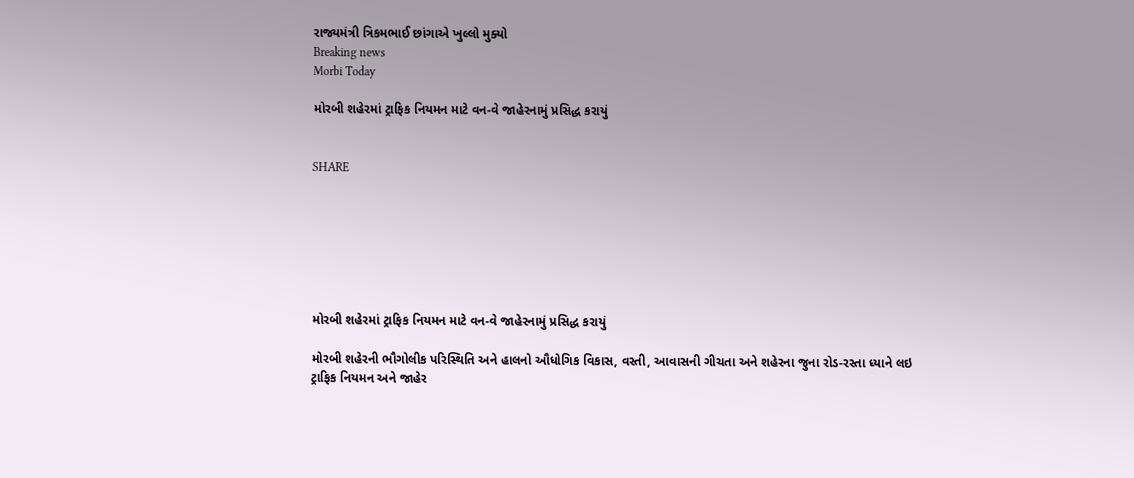રાજ્યમંત્રી ત્રિકમભાઈ છાંગાએ ખુલ્લો મુક્યો
Breaking news
Morbi Today

મોરબી શહેરમાં ટ્રાફિક નિયમન માટે વન-વે જાહેરનામું પ્રસિદ્ધ કરાયું


SHARE







મોરબી શહેરમાં ટ્રાફિક નિયમન માટે વન-વે જાહેરનામું પ્રસિદ્ધ કરાયું

મોરબી શહેરની ભૌગોલીક પરિસ્થિતિ અને હાલનો ઔધોગિક વિકાસ, વસ્તી, આવાસની ગીચતા અને શહેરના જુના રોડ-રસ્તા ધ્યાને લઇ ટ્રાફિક નિયમન અને જાહેર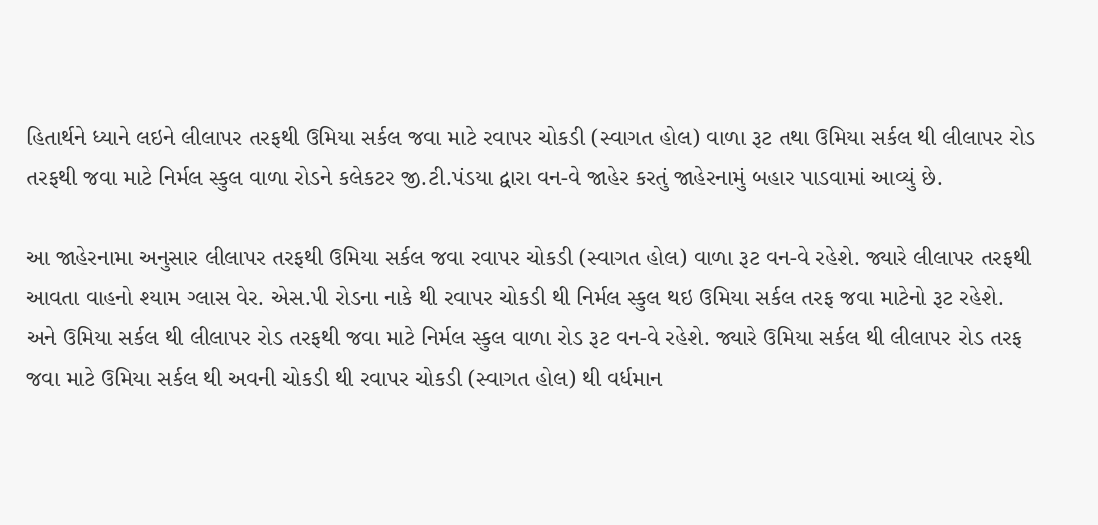હિતાર્થને ધ્યાને લઇને લીલાપર તરફથી ઉમિયા સર્કલ જવા માટે રવાપર ચોકડી (સ્વાગત હોલ) વાળા રૂટ તથા ઉમિયા સર્કલ થી લીલાપર રોડ તરફથી જવા માટે નિર્મલ સ્કુલ વાળા રોડને કલેકટર જી.ટી.પંડયા દ્વારા વન-વે જાહેર કરતું જાહેરનામું બહાર પાડવામાં આવ્યું છે.

આ જાહેરનામા અનુસાર લીલાપર તરફથી ઉમિયા સર્કલ જવા રવાપર ચોકડી (સ્વાગત હોલ) વાળા રૂટ વન-વે રહેશે. જ્યારે લીલાપર તરફથી આવતા વાહનો શ્યામ ગ્લાસ વેર. એસ.પી રોડના નાકે થી રવાપર ચોકડી થી નિર્મલ સ્કુલ થઇ ઉમિયા સર્કલ તરફ જવા માટેનો રૂટ રહેશે. અને ઉમિયા સર્કલ થી લીલાપર રોડ તરફથી જવા માટે નિર્મલ સ્કુલ વાળા રોડ રૂટ વન-વે રહેશે. જ્યારે ઉમિયા સર્કલ થી લીલાપર રોડ તરફ જવા માટે ઉમિયા સર્કલ થી અવની ચોકડી થી રવાપર ચોકડી (સ્વાગત હોલ) થી વર્ધમાન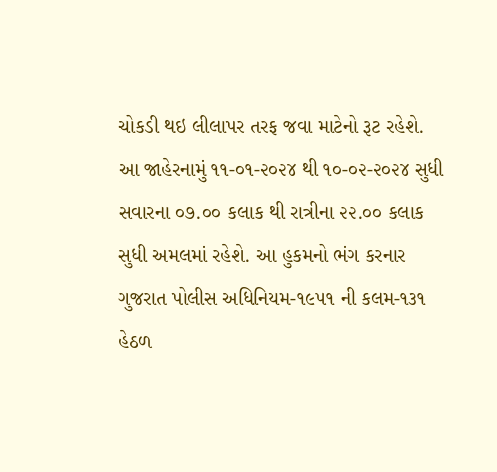ચોકડી થઇ લીલાપર તરફ જવા માટેનો રૂટ રહેશે. આ જાહેરનામું ૧૧-૦૧-૨૦૨૪ થી ૧૦-૦૨-૨૦૨૪ સુધી સવારના ૦૭.૦૦ કલાક થી રાત્રીના ૨૨.૦૦ કલાક સુધી અમલમાં રહેશે. આ હુકમનો ભંગ કરનાર ગુજરાત પોલીસ અધિનિયમ-૧૯૫૧ ની કલમ-૧૩૧ હેઠળ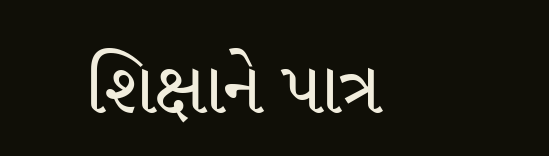શિક્ષાને પાત્ર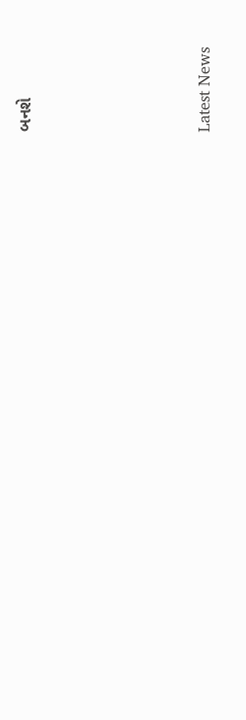બનશે






Latest News